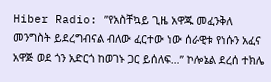Hiber Radio: ”የአስቸኳይ ጊዜ አዋጁ መፈንቅለ መንግስት ይደረግብናል ብለው ፈርተው ነው ሰራዊቱ የነሱን አፈና አዋጅ ወደ ጎን አድርጎ ከወገኑ ጋር ይሰለፍ…” ኮሎኔል ደረሰ ተክሌ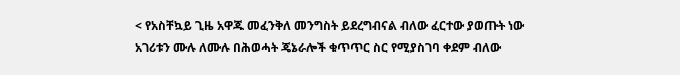< የአስቸኳይ ጊዜ አዋጁ መፈንቅለ መንግስት ይደረግብናል ብለው ፈርተው ያወጡት ነው አገሪቱን ሙሉ ለሙሉ በሕወሓት ጄኔራሎች ቁጥጥር ስር የሚያስገባ ቀደም ብለው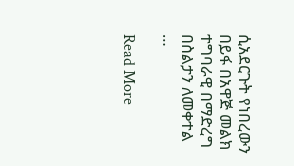ሲአደርጉት የነበረውን በይፋ በአዋጅ መልክ ተግባራዊ በማድረግ በስልታን ለመቀተል …

Read More